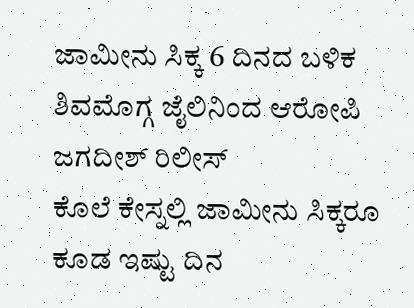ಜಾಮೀನು ಸಿಕ್ಕ 6 ದಿನದ ಬಳಿಕ ಶಿವಮೊಗ್ಗ ಜೈಲಿನಿಂದ ಆರೋಪಿ ಜಗದೀಶ್ ರಿಲೀಸ್
ಕೊಲೆ ಕೇಸ್ನಲ್ಲಿ ಜಾಮೀನು ಸಿಕ್ಕರೂ ಕೂಡ ಇಷ್ಟು ದಿನ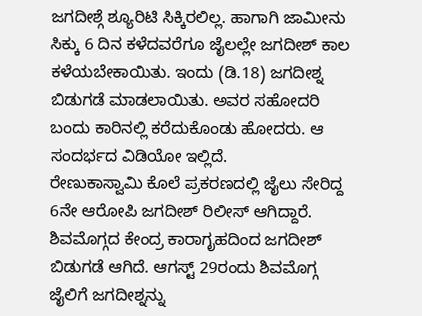ಜಗದೀಶ್ಗೆ ಶ್ಯೂರಿಟಿ ಸಿಕ್ಕಿರಲಿಲ್ಲ. ಹಾಗಾಗಿ ಜಾಮೀನು ಸಿಕ್ಕು 6 ದಿನ ಕಳೆದವರೆಗೂ ಜೈಲಲ್ಲೇ ಜಗದೀಶ್ ಕಾಲ ಕಳೆಯಬೇಕಾಯಿತು. ಇಂದು (ಡಿ.18) ಜಗದೀಶ್ನ ಬಿಡುಗಡೆ ಮಾಡಲಾಯಿತು. ಅವರ ಸಹೋದರಿ ಬಂದು ಕಾರಿನಲ್ಲಿ ಕರೆದುಕೊಂಡು ಹೋದರು. ಆ ಸಂದರ್ಭದ ವಿಡಿಯೋ ಇಲ್ಲಿದೆ.
ರೇಣುಕಾಸ್ವಾಮಿ ಕೊಲೆ ಪ್ರಕರಣದಲ್ಲಿ ಜೈಲು ಸೇರಿದ್ದ 6ನೇ ಆರೋಪಿ ಜಗದೀಶ್ ರಿಲೀಸ್ ಆಗಿದ್ದಾರೆ. ಶಿವಮೊಗ್ಗದ ಕೇಂದ್ರ ಕಾರಾಗೃಹದಿಂದ ಜಗದೀಶ್ ಬಿಡುಗಡೆ ಆಗಿದೆ. ಆಗಸ್ಟ್ 29ರಂದು ಶಿವಮೊಗ್ಗ ಜೈಲಿಗೆ ಜಗದೀಶ್ನನ್ನು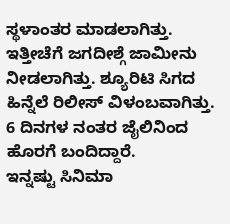ಸ್ಥಳಾಂತರ ಮಾಡಲಾಗಿತ್ತು. ಇತ್ತೀಚೆಗೆ ಜಗದೀಶ್ಗೆ ಜಾಮೀನು ನೀಡಲಾಗಿತ್ತು. ಶ್ಯೂರಿಟಿ ಸಿಗದ ಹಿನ್ನೆಲೆ ರಿಲೀಸ್ ವಿಳಂಬವಾಗಿತ್ತು. 6 ದಿನಗಳ ನಂತರ ಜೈಲಿನಿಂದ ಹೊರಗೆ ಬಂದಿದ್ದಾರೆ.
ಇನ್ನಷ್ಟು ಸಿನಿಮಾ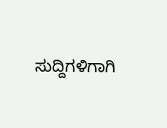ಸುದ್ದಿಗಳಿಗಾಗಿ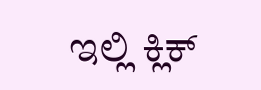ಇಲ್ಲಿ ಕ್ಲಿಕ್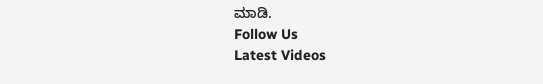ಮಾಡಿ.
Follow Us
Latest Videos